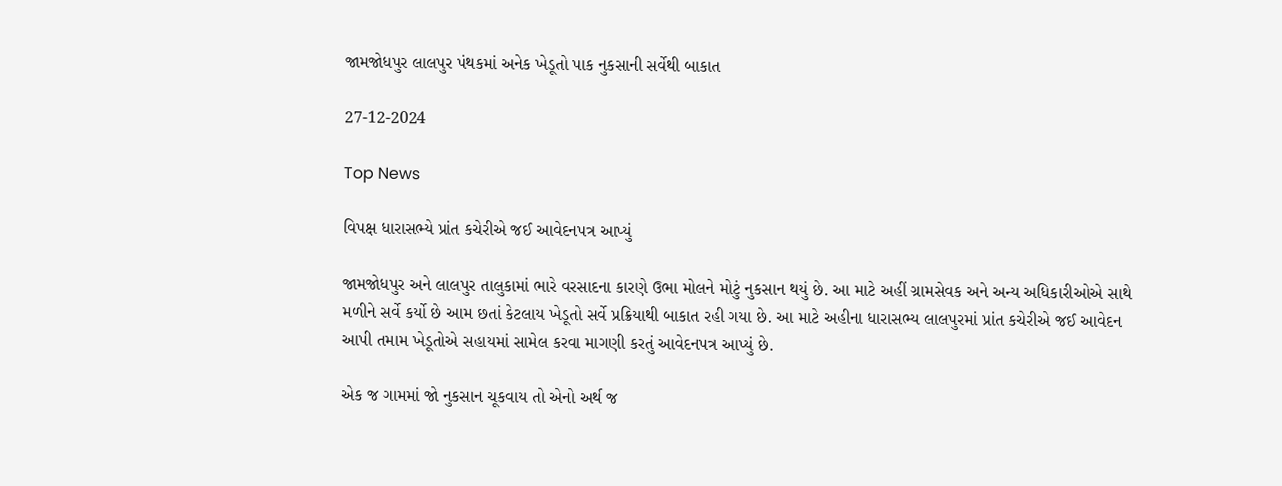જામજોધપુર લાલપુર પંથકમાં અનેક ખેડૂતો પાક નુકસાની સર્વેથી બાકાત

27-12-2024

Top News

વિપક્ષ ધારાસભ્યે પ્રાંત કચેરીએ જઈ આવેદનપત્ર આપ્યું

જામજોધપુર અને લાલપુર તાલુકામાં ભારે વરસાદના કારણે ઉભા મોલને મોટું નુકસાન થયું છે. આ માટે અહીં ગ્રામસેવક અને અન્ય અધિકારીઓએ સાથે મળીને સર્વે કર્યો છે આમ છતાં કેટલાય ખેડૂતો સર્વે પ્રક્રિયાથી બાકાત રહી ગયા છે. આ માટે અહીના ધારાસભ્ય લાલપુરમાં પ્રાંત કચેરીએ જઈ આવેદન આપી તમામ ખેડૂતોએ સહાયમાં સામેલ કરવા માગણી કરતું આવેદનપત્ર આપ્યું છે.

એક જ ગામમાં જો નુકસાન ચૂકવાય તો એનો અર્થ જ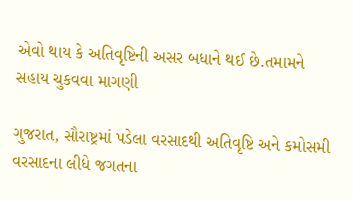એવો થાય કે અતિવૃષ્ટિની અસર બધાને થઈ છે.તમામને સહાય ચુકવવા માગણી

ગુજરાત, સૌરાષ્ટ્રમાં પડેલા વરસાદથી અતિવૃષ્ટિ અને કમોસમી વરસાદના લીધે જગતના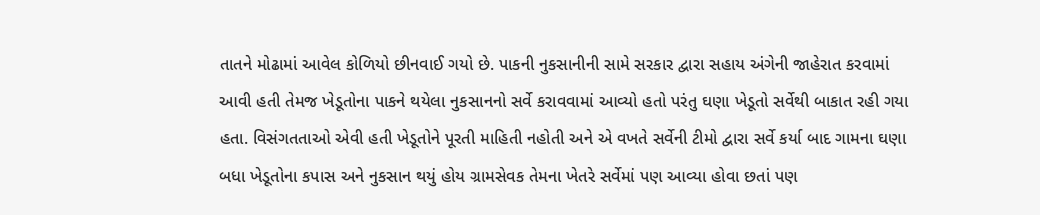તાતને મોઢામાં આવેલ કોળિયો છીનવાઈ ગયો છે. પાકની નુકસાનીની સામે સરકાર દ્વારા સહાય અંગેની જાહેરાત કરવામાં આવી હતી તેમજ ખેડૂતોના પાકને થયેલા નુકસાનનો સર્વે કરાવવામાં આવ્યો હતો પરંતુ ઘણા ખેડૂતો સર્વેથી બાકાત રહી ગયા હતા. વિસંગતતાઓ એવી હતી ખેડૂતોને પૂરતી માહિતી નહોતી અને એ વખતે સર્વેની ટીમો દ્વારા સર્વે કર્યા બાદ ગામના ઘણા બધા ખેડૂતોના કપાસ અને નુકસાન થયું હોય ગ્રામસેવક તેમના ખેતરે સર્વેમાં પણ આવ્યા હોવા છતાં પણ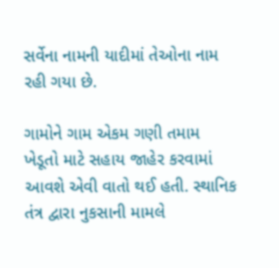સર્વેના નામની યાદીમાં તેઓના નામ રહી ગયા છે.

ગામોને ગામ એકમ ગણી તમામ ખેડૂતો માટે સહાય જાહેર કરવામાં આવશે એવી વાતો થઈ હતી. સ્થાનિક તંત્ર દ્વારા નુકસાની મામલે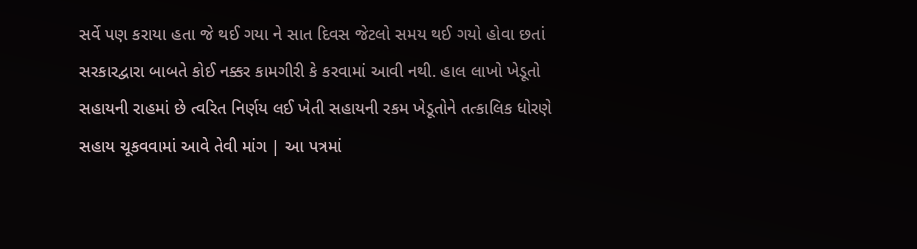સર્વે પણ કરાયા હતા જે થઈ ગયા ને સાત દિવસ જેટલો સમય થઈ ગયો હોવા છતાં સરકારદ્વારા બાબતે કોઈ નક્કર કામગીરી કે કરવામાં આવી નથી. હાલ લાખો ખેડૂતો સહાયની રાહમાં છે ત્વરિત નિર્ણય લઈ ખેતી સહાયની રકમ ખેડૂતોને તત્કાલિક ધોરણે સહાય ચૂકવવામાં આવે તેવી માંગ | આ પત્રમાં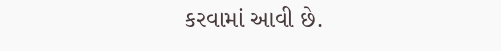કરવામાં આવી છે.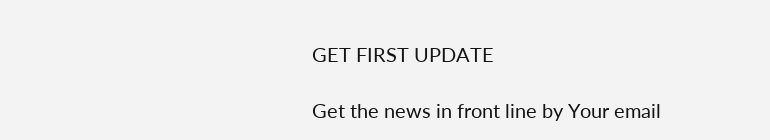GET FIRST UPDATE

Get the news in front line by Your email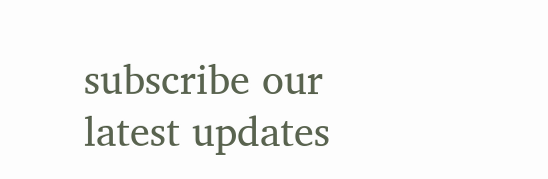subscribe our latest updates